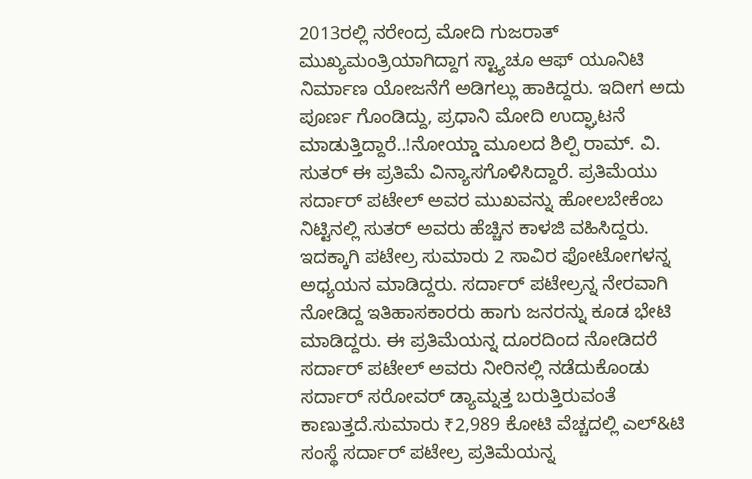2013ರಲ್ಲಿ ನರೇಂದ್ರ ಮೋದಿ ಗುಜರಾತ್ ಮುಖ್ಯಮಂತ್ರಿಯಾಗಿದ್ದಾಗ ಸ್ಟ್ಯಾಚೂ ಆಫ್ ಯೂನಿಟಿ ನಿರ್ಮಾಣ ಯೋಜನೆಗೆ ಅಡಿಗಲ್ಲು ಹಾಕಿದ್ದರು. ಇದೀಗ ಅದು ಪೂರ್ಣ ಗೊಂಡಿದ್ದು, ಪ್ರಧಾನಿ ಮೋದಿ ಉದ್ಘಾಟನೆ ಮಾಡುತ್ತಿದ್ದಾರೆ..!ನೋಯ್ಡಾ ಮೂಲದ ಶಿಲ್ಪಿ ರಾಮ್. ವಿ. ಸುತರ್ ಈ ಪ್ರತಿಮೆ ವಿನ್ಯಾಸಗೊಳಿಸಿದ್ದಾರೆ. ಪ್ರತಿಮೆಯು ಸರ್ದಾರ್ ಪಟೇಲ್ ಅವರ ಮುಖವನ್ನು ಹೋಲಬೇಕೆಂಬ ನಿಟ್ಟಿನಲ್ಲಿ ಸುತರ್ ಅವರು ಹೆಚ್ಚಿನ ಕಾಳಜಿ ವಹಿಸಿದ್ದರು. ಇದಕ್ಕಾಗಿ ಪಟೇಲ್ರ ಸುಮಾರು 2 ಸಾವಿರ ಫೋಟೋಗಳನ್ನ ಅಧ್ಯಯನ ಮಾಡಿದ್ದರು. ಸರ್ದಾರ್ ಪಟೇಲ್ರನ್ನ ನೇರವಾಗಿ ನೋಡಿದ್ದ ಇತಿಹಾಸಕಾರರು ಹಾಗು ಜನರನ್ನು ಕೂಡ ಭೇಟಿ ಮಾಡಿದ್ದರು. ಈ ಪ್ರತಿಮೆಯನ್ನ ದೂರದಿಂದ ನೋಡಿದರೆ ಸರ್ದಾರ್ ಪಟೇಲ್ ಅವರು ನೀರಿನಲ್ಲಿ ನಡೆದುಕೊಂಡು ಸರ್ದಾರ್ ಸರೋವರ್ ಡ್ಯಾಮ್ನತ್ತ ಬರುತ್ತಿರುವಂತೆ ಕಾಣುತ್ತದೆ.ಸುಮಾರು ₹2,989 ಕೋಟಿ ವೆಚ್ಚದಲ್ಲಿ ಎಲ್&ಟಿ ಸಂಸ್ಥೆ ಸರ್ದಾರ್ ಪಟೇಲ್ರ ಪ್ರತಿಮೆಯನ್ನ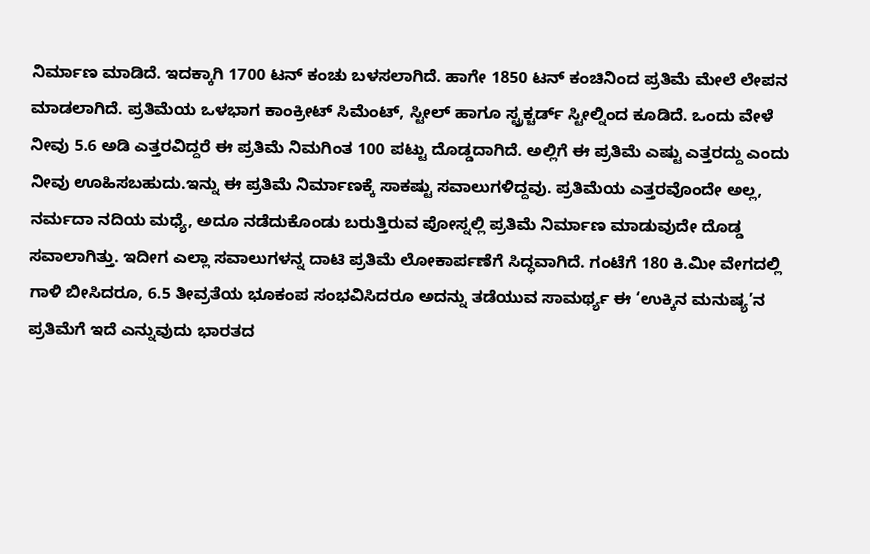ನಿರ್ಮಾಣ ಮಾಡಿದೆ. ಇದಕ್ಕಾಗಿ 1700 ಟನ್ ಕಂಚು ಬಳಸಲಾಗಿದೆ. ಹಾಗೇ 1850 ಟನ್ ಕಂಚಿನಿಂದ ಪ್ರತಿಮೆ ಮೇಲೆ ಲೇಪನ ಮಾಡಲಾಗಿದೆ. ಪ್ರತಿಮೆಯ ಒಳಭಾಗ ಕಾಂಕ್ರೀಟ್ ಸಿಮೆಂಟ್, ಸ್ಟೀಲ್ ಹಾಗೂ ಸ್ಟ್ರಕ್ಚರ್ಡ್ ಸ್ಟೀಲ್ನಿಂದ ಕೂಡಿದೆ. ಒಂದು ವೇಳೆ ನೀವು 5.6 ಅಡಿ ಎತ್ತರವಿದ್ದರೆ ಈ ಪ್ರತಿಮೆ ನಿಮಗಿಂತ 100 ಪಟ್ಟು ದೊಡ್ಡದಾಗಿದೆ. ಅಲ್ಲಿಗೆ ಈ ಪ್ರತಿಮೆ ಎಷ್ಟು ಎತ್ತರದ್ದು ಎಂದು ನೀವು ಊಹಿಸಬಹುದು.ಇನ್ನು ಈ ಪ್ರತಿಮೆ ನಿರ್ಮಾಣಕ್ಕೆ ಸಾಕಷ್ಟು ಸವಾಲುಗಳಿದ್ದವು. ಪ್ರತಿಮೆಯ ಎತ್ತರವೊಂದೇ ಅಲ್ಲ, ನರ್ಮದಾ ನದಿಯ ಮಧ್ಯೆ, ಅದೂ ನಡೆದುಕೊಂಡು ಬರುತ್ತಿರುವ ಪೋಸ್ನಲ್ಲಿ ಪ್ರತಿಮೆ ನಿರ್ಮಾಣ ಮಾಡುವುದೇ ದೊಡ್ಡ ಸವಾಲಾಗಿತ್ತು. ಇದೀಗ ಎಲ್ಲಾ ಸವಾಲುಗಳನ್ನ ದಾಟಿ ಪ್ರತಿಮೆ ಲೋಕಾರ್ಪಣೆಗೆ ಸಿದ್ಧವಾಗಿದೆ. ಗಂಟೆಗೆ 180 ಕಿ.ಮೀ ವೇಗದಲ್ಲಿ ಗಾಳಿ ಬೀಸಿದರೂ, 6.5 ತೀವ್ರತೆಯ ಭೂಕಂಪ ಸಂಭವಿಸಿದರೂ ಅದನ್ನು ತಡೆಯುವ ಸಾಮರ್ಥ್ಯ ಈ ‘ಉಕ್ಕಿನ ಮನುಷ್ಯ’ನ ಪ್ರತಿಮೆಗೆ ಇದೆ ಎನ್ನುವುದು ಭಾರತದ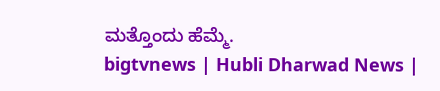ಮತ್ತೊಂದು ಹೆಮ್ಮೆ.
bigtvnews | Hubli Dharwad News |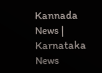Kannada News | Karnataka News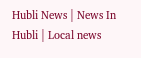Hubli News | News In Hubli | Local news